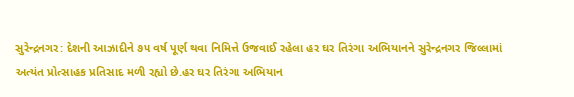સુરેન્દ્રનગર: દેશની આઝાદીને ૭૫ વર્ષ પૂર્ણ થવા નિમિત્તે ઉજવાઈ રહેલા હર ઘર તિરંગા અભિયાનને સુરેન્દ્રનગર જિલ્લામાં અત્યંત પ્રોત્સાહક પ્રતિસાદ મળી રહ્યો છે.હર ઘર તિરંગા અભિયાન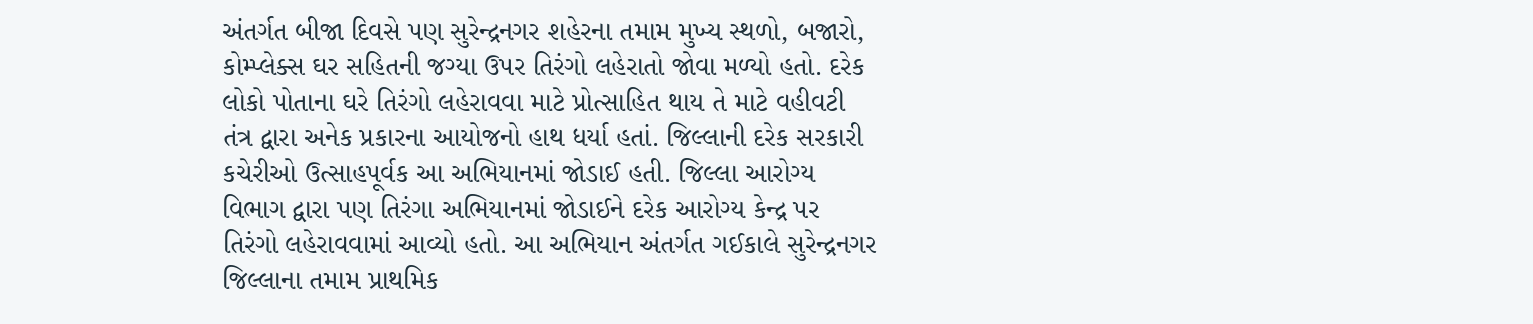અંતર્ગત બીજા દિવસે પણ સુરેન્દ્રનગર શહેરના તમામ મુખ્ય સ્થળો, બજારો, કોમ્પ્લેક્સ ઘર સહિતની જગ્યા ઉપર તિરંગો લહેરાતો જોવા મળ્યો હતો. દરેક લોકો પોતાના ઘરે તિરંગો લહેરાવવા માટે પ્રોત્સાહિત થાય તે માટે વહીવટી તંત્ર દ્વારા અનેક પ્રકારના આયોજનો હાથ ધર્યા હતાં. જિલ્લાની દરેક સરકારી કચેરીઓ ઉત્સાહપૂર્વક આ અભિયાનમાં જોડાઈ હતી. જિલ્લા આરોગ્ય વિભાગ દ્વારા પણ તિરંગા અભિયાનમાં જોડાઈને દરેક આરોગ્ય કેન્દ્ર પર તિરંગો લહેરાવવામાં આવ્યો હતો. આ અભિયાન અંતર્ગત ગઈકાલે સુરેન્દ્રનગર જિલ્લાના તમામ પ્રાથમિક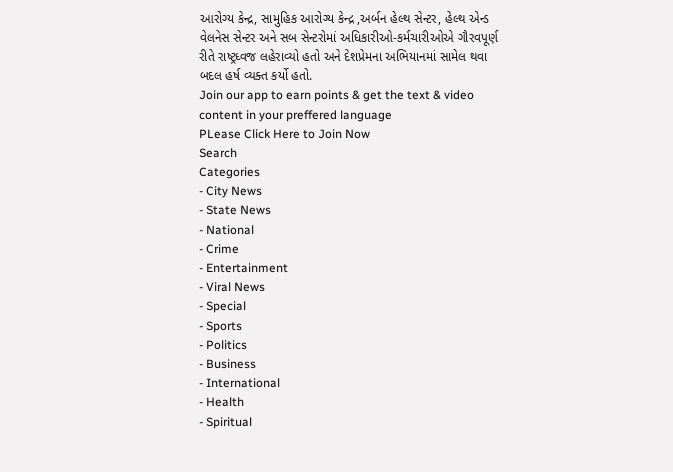આરોગ્ય કેન્દ્ર, સામુહિક આરોગ્ય કેન્દ્ર ,અર્બન હેલ્થ સેન્ટર, હેલ્થ એન્ડ વેલનેસ સેન્ટર અને સબ સેન્ટરોમાં અધિકારીઓ-કર્મચારીઓએ ગૌરવપૂર્ણ રીતે રાષ્ટ્રધ્વજ લહેરાવ્યો હતો અને દેશપ્રેમના અભિયાનમાં સામેલ થવા બદલ હર્ષ વ્યક્ત કર્યો હતો.
Join our app to earn points & get the text & video content in your preffered language
PLease Click Here to Join Now
Search
Categories
- City News
- State News
- National
- Crime
- Entertainment
- Viral News
- Special
- Sports
- Politics
- Business
- International
- Health
- Spiritual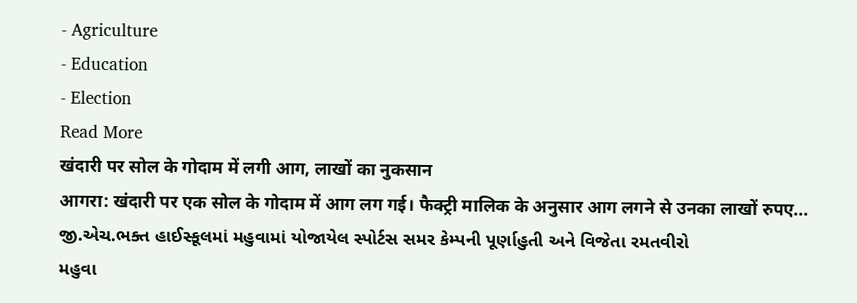- Agriculture
- Education
- Election
Read More
खंदारी पर सोल के गोदाम में लगी आग, लाखों का नुकसान
आगरा: खंदारी पर एक सोल के गोदाम में आग लग गई। फैक्ट्री मालिक के अनुसार आग लगने से उनका लाखों रुपए...
જી.એચ.ભક્ત હાઈસ્કૂલમાં મહુવામાં યોજાયેલ સ્પોર્ટસ સમર કેમ્પની પૂર્ણાહુતી અને વિજેતા રમતવીરો
મહુવા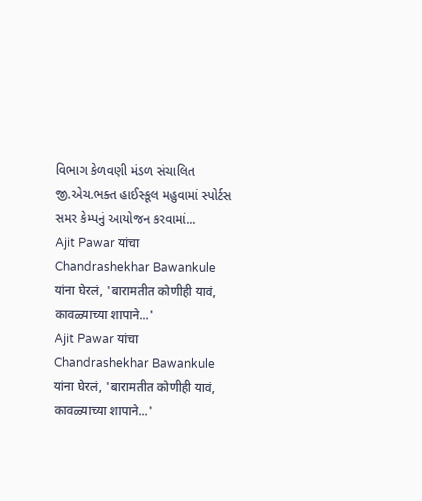વિભાગ કેળવણી મંડળ સંચાલિત જી.એચ.ભક્ત હાઈસ્કૂલ મહુવામાં સ્પોર્ટસ સમર કેમ્પનું આયોજન કરવામાં...
Ajit Pawar यांचा Chandrashekhar Bawankule यांना घेरलं, 'बारामतीत कोणीही यावं, कावळ्याच्या शापाने...'
Ajit Pawar यांचा Chandrashekhar Bawankule यांना घेरलं, 'बारामतीत कोणीही यावं, कावळ्याच्या शापाने...'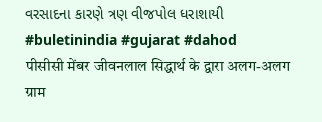વરસાદના કારણે ત્રણ વીજપોલ ધરાશાયી
#buletinindia #gujarat #dahod
पीसीसी मेंबर जीवनलाल सिद्धार्थ के द्वारा अलग-अलग ग्राम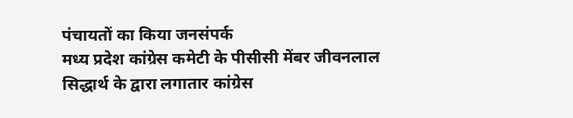पंचायतों का किया जनसंपर्क
मध्य प्रदेश कांग्रेस कमेटी के पीसीसी मेंबर जीवनलाल सिद्धार्थ के द्वारा लगातार कांग्रेस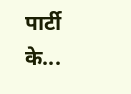पार्टी के...